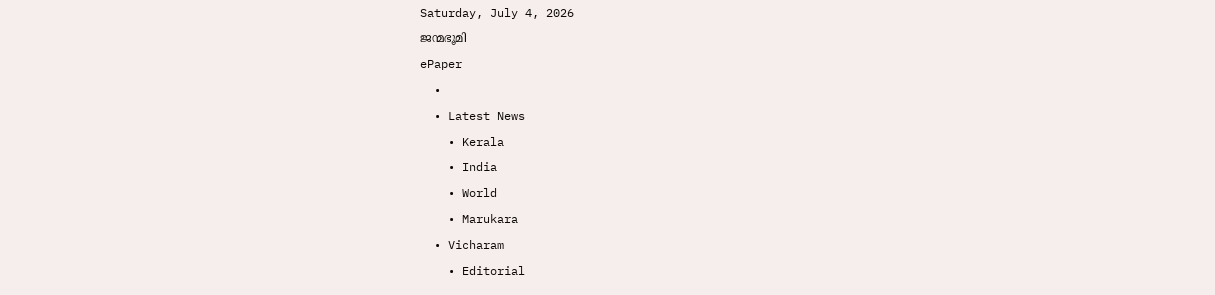Saturday, July 4, 2026
ജന്മഭൂമി
ePaper
  •
  • Latest News
    • Kerala
    • India
    • World
    • Marukara
  • Vicharam
    • Editorial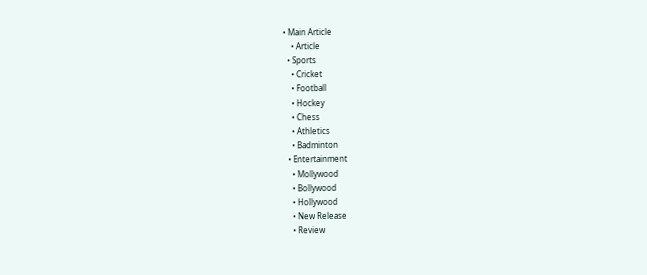• Main Article
    • Article
  • Sports
    • Cricket
    • Football
    • Hockey
    • Chess
    • Athletics
    • Badminton
  • Entertainment
    • Mollywood
    • Bollywood
    • Hollywood
    • New Release
    • Review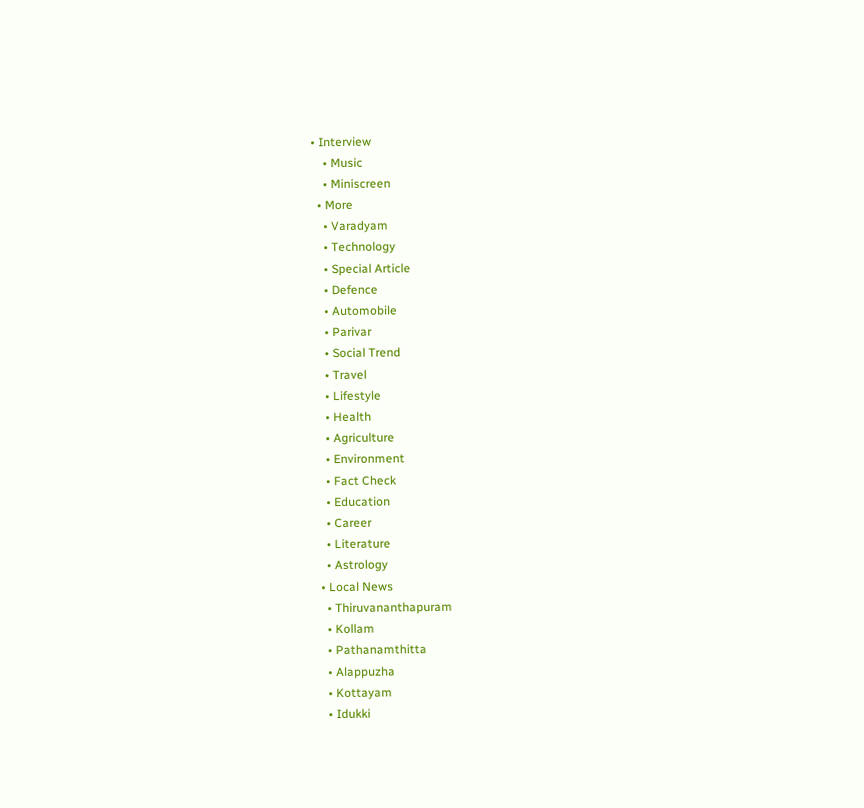• Interview
    • Music
    • Miniscreen
  • More
    • Varadyam
    • Technology
    • Special Article
    • Defence
    • Automobile
    • Parivar
    • Social Trend
    • Travel
    • Lifestyle
    • Health
    • Agriculture
    • Environment
    • Fact Check
    • Education
    • Career
    • Literature
    • Astrology
  • Local News
    • Thiruvananthapuram
    • Kollam
    • Pathanamthitta
    • Alappuzha
    • Kottayam
    • Idukki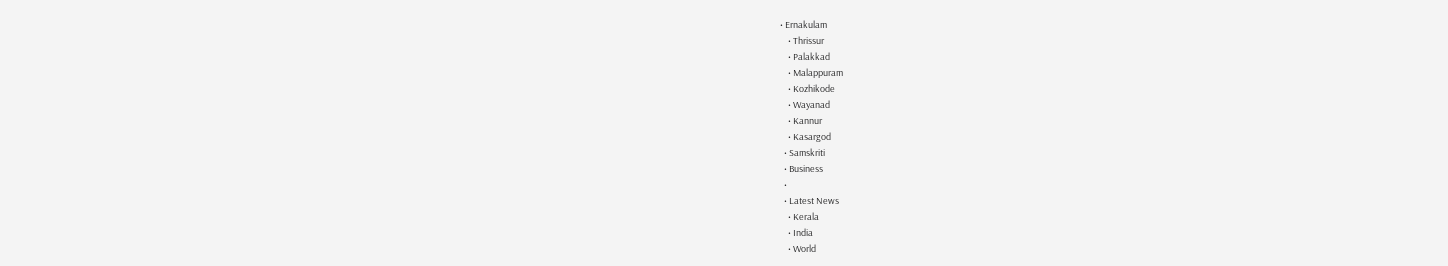• Ernakulam
    • Thrissur
    • Palakkad
    • Malappuram
    • Kozhikode
    • Wayanad
    • Kannur
    • Kasargod
  • Samskriti
  • Business
  •
  • Latest News
    • Kerala
    • India
    • World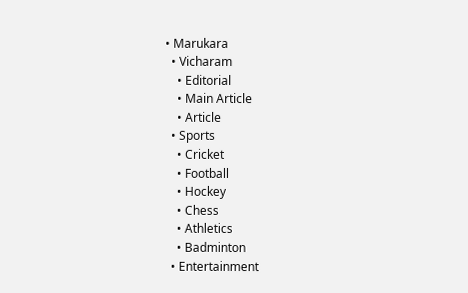• Marukara
  • Vicharam
    • Editorial
    • Main Article
    • Article
  • Sports
    • Cricket
    • Football
    • Hockey
    • Chess
    • Athletics
    • Badminton
  • Entertainment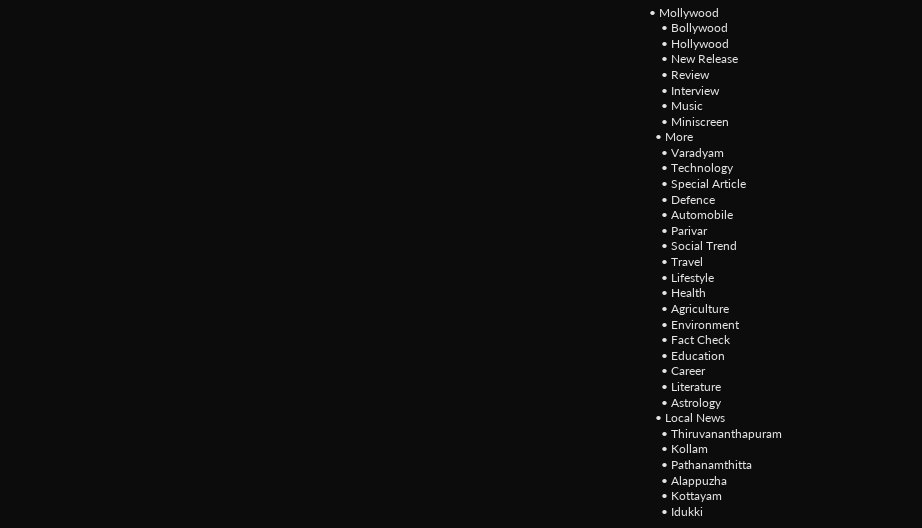• Mollywood
    • Bollywood
    • Hollywood
    • New Release
    • Review
    • Interview
    • Music
    • Miniscreen
  • More
    • Varadyam
    • Technology
    • Special Article
    • Defence
    • Automobile
    • Parivar
    • Social Trend
    • Travel
    • Lifestyle
    • Health
    • Agriculture
    • Environment
    • Fact Check
    • Education
    • Career
    • Literature
    • Astrology
  • Local News
    • Thiruvananthapuram
    • Kollam
    • Pathanamthitta
    • Alappuzha
    • Kottayam
    • Idukki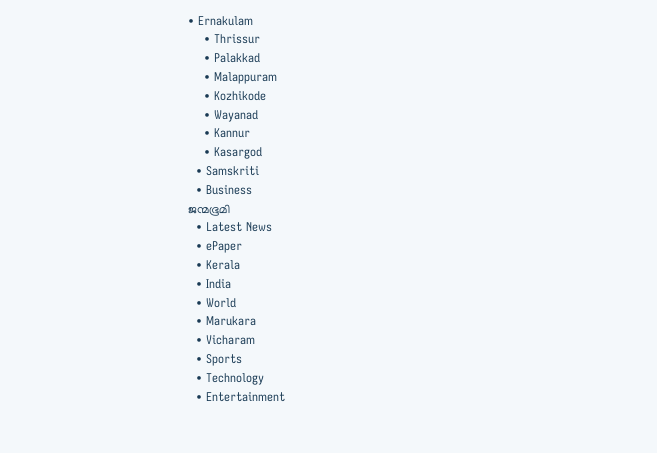• Ernakulam
    • Thrissur
    • Palakkad
    • Malappuram
    • Kozhikode
    • Wayanad
    • Kannur
    • Kasargod
  • Samskriti
  • Business
ജന്മഭൂമി
  • Latest News
  • ePaper
  • Kerala
  • India
  • World
  • Marukara
  • Vicharam
  • Sports
  • Technology
  • Entertainment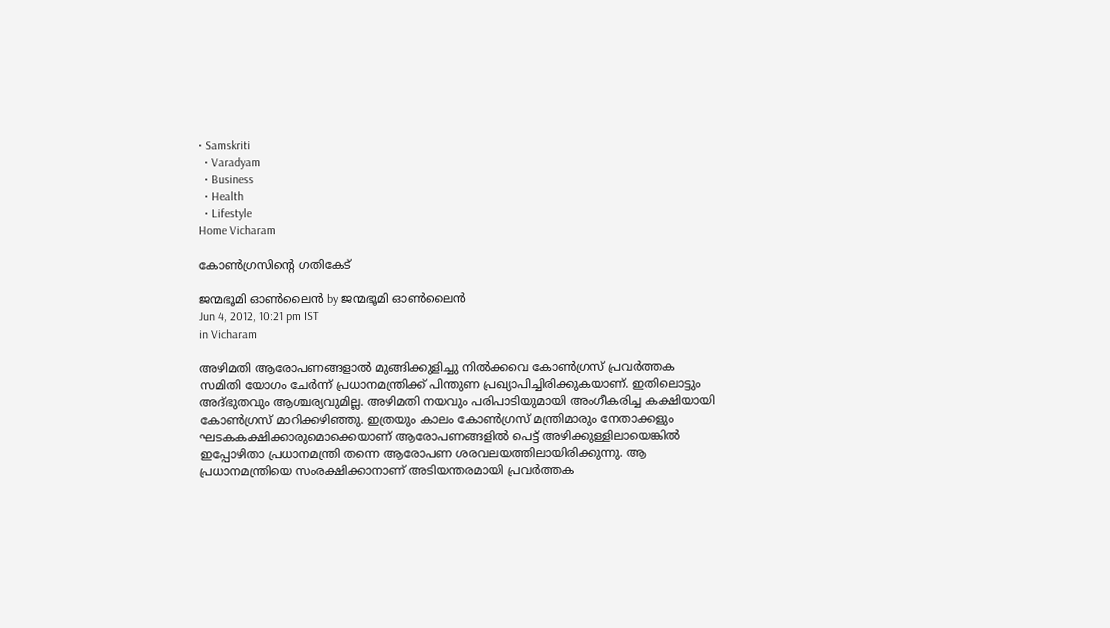• Samskriti
  • Varadyam
  • Business
  • Health
  • Lifestyle
Home Vicharam

കോണ്‍ഗ്രസിന്റെ ഗതികേട്‌

ജന്മഭൂമി ഓണ്‍ലൈന്‍ by ജന്മഭൂമി ഓണ്‍ലൈന്‍
Jun 4, 2012, 10:21 pm IST
in Vicharam

അഴിമതി ആരോപണങ്ങളാല്‍ മുങ്ങിക്കുളിച്ചു നില്‍ക്കവെ കോണ്‍ഗ്രസ്‌ പ്രവര്‍ത്തക സമിതി യോഗം ചേര്‍ന്ന്‌ പ്രധാനമന്ത്രിക്ക്‌ പിന്തുണ പ്രഖ്യാപിച്ചിരിക്കുകയാണ്‌. ഇതിലൊട്ടും അദ്ഭുതവും ആശ്ചര്യവുമില്ല. അഴിമതി നയവും പരിപാടിയുമായി അംഗീകരിച്ച കക്ഷിയായി കോണ്‍ഗ്രസ്‌ മാറിക്കഴിഞ്ഞു. ഇത്രയും കാലം കോണ്‍ഗ്രസ്‌ മന്ത്രിമാരും നേതാക്കളും ഘടകകക്ഷിക്കാരുമൊക്കെയാണ്‌ ആരോപണങ്ങളില്‍ പെട്ട്‌ അഴിക്കുള്ളിലായെങ്കില്‍ ഇപ്പോഴിതാ പ്രധാനമന്ത്രി തന്നെ ആരോപണ ശരവലയത്തിലായിരിക്കുന്നു. ആ പ്രധാനമന്ത്രിയെ സംരക്ഷിക്കാനാണ്‌ അടിയന്തരമായി പ്രവര്‍ത്തക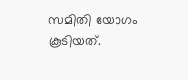സമിതി യോഗം കൂടിയത്‌.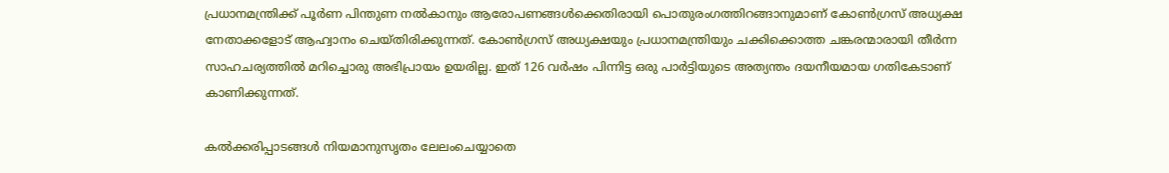പ്രധാനമന്ത്രിക്ക്‌ പൂര്‍ണ പിന്തുണ നല്‍കാനും ആരോപണങ്ങള്‍ക്കെതിരായി പൊതുരംഗത്തിറങ്ങാനുമാണ്‌ കോണ്‍ഗ്രസ്‌ അധ്യക്ഷ നേതാക്കളോട്‌ ആഹ്വാനം ചെയ്തിരിക്കുന്നത്‌. കോണ്‍ഗ്രസ്‌ അധ്യക്ഷയും പ്രധാനമന്ത്രിയും ചക്കിക്കൊത്ത ചങ്കരന്മാരായി തീര്‍ന്ന സാഹചര്യത്തില്‍ മറിച്ചൊരു അഭിപ്രായം ഉയരില്ല. ഇത്‌ 126 വര്‍ഷം പിന്നിട്ട ഒരു പാര്‍ട്ടിയുടെ അത്യന്തം ദയനീയമായ ഗതികേടാണ്‌ കാണിക്കുന്നത്‌.

കല്‍ക്കരിപ്പാടങ്ങള്‍ നിയമാനുസൃതം ലേലംചെയ്യാതെ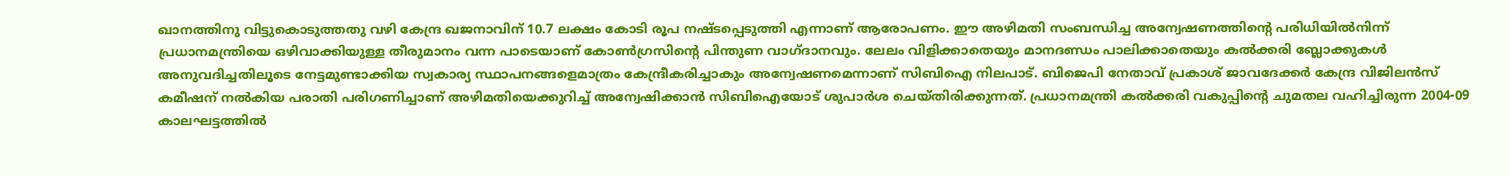ഖാനത്തിനു വിട്ടുകൊടുത്തതു വഴി കേന്ദ്ര ഖജനാവിന്‌ 10.7 ലക്ഷം കോടി രൂപ നഷ്ടപ്പെടുത്തി എന്നാണ്‌ ആരോപണം. ഈ അഴിമതി സംബന്ധിച്ച അന്വേഷണത്തിന്റെ പരിധിയില്‍നിന്ന്‌ പ്രധാനമന്ത്രിയെ ഒഴിവാക്കിയുള്ള തീരുമാനം വന്ന പാടെയാണ്‌ കോണ്‍ഗ്രസിന്റെ പിന്തുണ വാഗ്ദാനവും. ലേലം വിളിക്കാതെയും മാനദണ്ഡം പാലിക്കാതെയും കല്‍ക്കരി ബ്ലോക്കുകള്‍ അനുവദിച്ചതിലൂടെ നേട്ടമുണ്ടാക്കിയ സ്വകാര്യ സ്ഥാപനങ്ങളെമാത്രം കേന്ദ്രീകരിച്ചാകും അന്വേഷണമെന്നാണ്‌ സിബിഐ നിലപാട്‌. ബിജെപി നേതാവ്‌ പ്രകാശ്‌ ജാവദേക്കര്‍ കേന്ദ്ര വിജിലന്‍സ്‌ കമീഷന്‌ നല്‍കിയ പരാതി പരിഗണിച്ചാണ്‌ അഴിമതിയെക്കുറിച്ച്‌ അന്വേഷിക്കാന്‍ സിബിഐയോട്‌ ശുപാര്‍ശ ചെയ്തിരിക്കുന്നത്‌. പ്രധാനമന്ത്രി കല്‍ക്കരി വകുപ്പിന്റെ ചുമതല വഹിച്ചിരുന്ന 2004-09 കാലഘട്ടത്തില്‍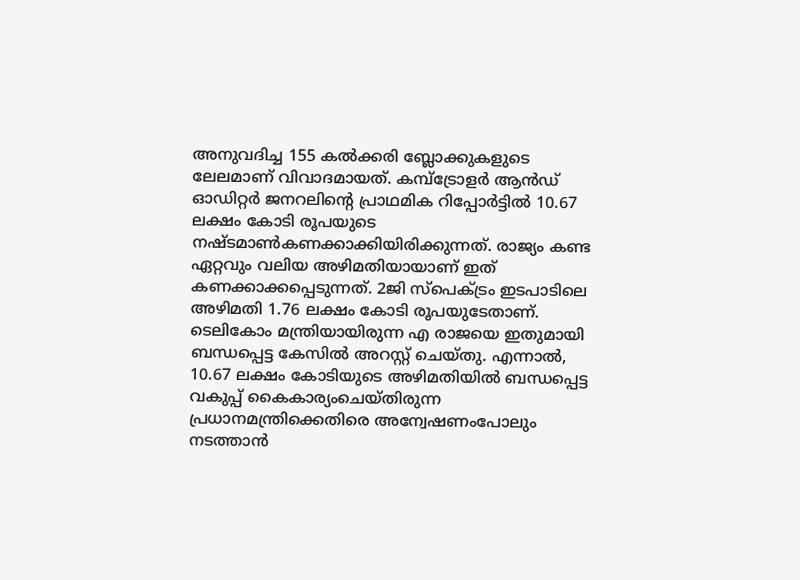അനുവദിച്ച 155 കല്‍ക്കരി ബ്ലോക്കുകളുടെ ലേലമാണ്‌ വിവാദമായത്‌. കമ്പ്ട്രോളര്‍ ആന്‍ഡ്‌ ഓഡിറ്റര്‍ ജനറലിന്റെ പ്രാഥമിക റിപ്പോര്‍ട്ടില്‍ 10.67 ലക്ഷം കോടി രൂപയുടെ നഷ്ടമാണ്‍കണക്കാക്കിയിരിക്കുന്നത്‌. രാജ്യം കണ്ട ഏറ്റവും വലിയ അഴിമതിയായാണ്‌ ഇത്‌ കണക്കാക്കപ്പെടുന്നത്‌. 2ജി സ്പെക്ട്രം ഇടപാടിലെ അഴിമതി 1.76 ലക്ഷം കോടി രൂപയുടേതാണ്‌. ടെലികോം മന്ത്രിയായിരുന്ന എ രാജയെ ഇതുമായി ബന്ധപ്പെട്ട കേസില്‍ അറസ്റ്റ്‌ ചെയ്തു. എന്നാല്‍, 10.67 ലക്ഷം കോടിയുടെ അഴിമതിയില്‍ ബന്ധപ്പെട്ട വകുപ്പ്‌ കൈകാര്യംചെയ്തിരുന്ന പ്രധാനമന്ത്രിക്കെതിരെ അന്വേഷണംപോലും നടത്താന്‍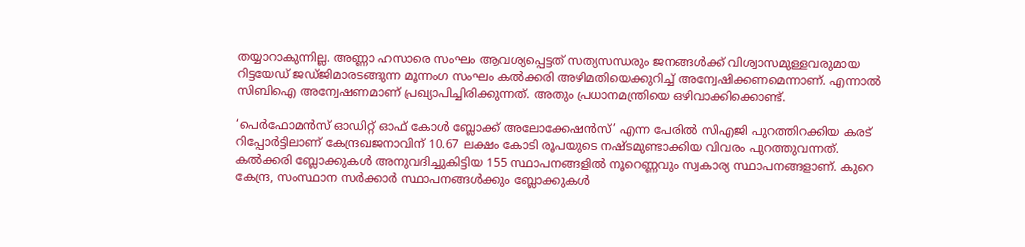തയ്യാറാകുന്നില്ല. അണ്ണാ ഹസാരെ സംഘം ആവശ്യപ്പെട്ടത്‌ സത്യസന്ധരും ജനങ്ങള്‍ക്ക്‌ വിശ്വാസമുള്ളവരുമായ റിട്ടയേഡ്‌ ജഡ്ജിമാരടങ്ങുന്ന മൂന്നംഗ സംഘം കല്‍ക്കരി അഴിമതിയെക്കുറിച്ച്‌ അന്വേഷിക്കണമെന്നാണ്‌. എന്നാല്‍ സിബിഐ അന്വേഷണമാണ്‌ പ്രഖ്യാപിച്ചിരിക്കുന്നത്‌. അതും പ്രധാനമന്ത്രിയെ ഒഴിവാക്കിക്കൊണ്ട്‌.

‘പെര്‍ഫോമന്‍സ്‌ ഓഡിറ്റ്‌ ഓഫ്‌ കോള്‍ ബ്ലോക്ക്‌ അലോക്കേഷന്‍സ്‌’ എന്ന പേരില്‍ സിഎജി പുറത്തിറക്കിയ കരട്‌ റിപ്പോര്‍ട്ടിലാണ്‌ കേന്ദ്രഖജനാവിന്‌ 10.67 ലക്ഷം കോടി രൂപയുടെ നഷ്ടമുണ്ടാക്കിയ വിവരം പുറത്തുവന്നത്‌. കല്‍ക്കരി ബ്ലോക്കുകള്‍ അനുവദിച്ചുകിട്ടിയ 155 സ്ഥാപനങ്ങളില്‍ നൂറെണ്ണവും സ്വകാര്യ സ്ഥാപനങ്ങളാണ്‌. കുറെ കേന്ദ്ര, സംസ്ഥാന സര്‍ക്കാര്‍ സ്ഥാപനങ്ങള്‍ക്കും ബ്ലോക്കുകള്‍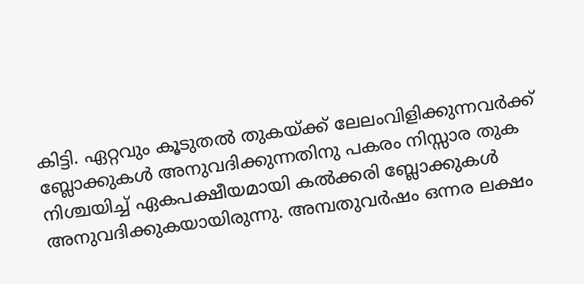കിട്ടി. ഏറ്റവും കൂടുതല്‍ തുകയ്‌ക്ക്‌ ലേലംവിളിക്കുന്നവര്‍ക്ക്‌ ബ്ലോക്കുകള്‍ അനുവദിക്കുന്നതിനു പകരം നിസ്സാര തുക നിശ്ചയിച്ച്‌ ഏകപക്ഷീയമായി കല്‍ക്കരി ബ്ലോക്കുകള്‍ അനുവദിക്കുകയായിരുന്നു. അമ്പതുവര്‍ഷം ഒന്നര ലക്ഷം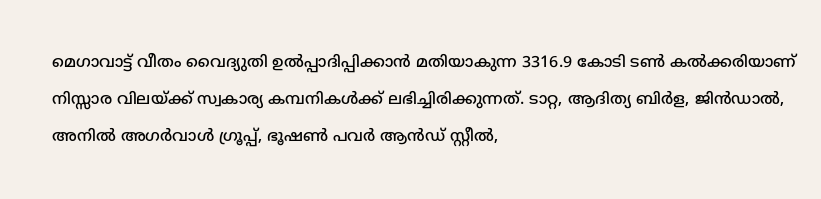മെഗാവാട്ട്‌ വീതം വൈദ്യുതി ഉല്‍പ്പാദിപ്പിക്കാന്‍ മതിയാകുന്ന 3316.9 കോടി ടണ്‍ കല്‍ക്കരിയാണ്‌ നിസ്സാര വിലയ്‌ക്ക്‌ സ്വകാര്യ കമ്പനികള്‍ക്ക്‌ ലഭിച്ചിരിക്കുന്നത്‌. ടാറ്റ, ആദിത്യ ബിര്‍ള, ജിന്‍ഡാല്‍, അനില്‍ അഗര്‍വാള്‍ ഗ്രൂപ്പ്‌, ഭൂഷണ്‍ പവര്‍ ആന്‍ഡ്‌ സ്റ്റീല്‍,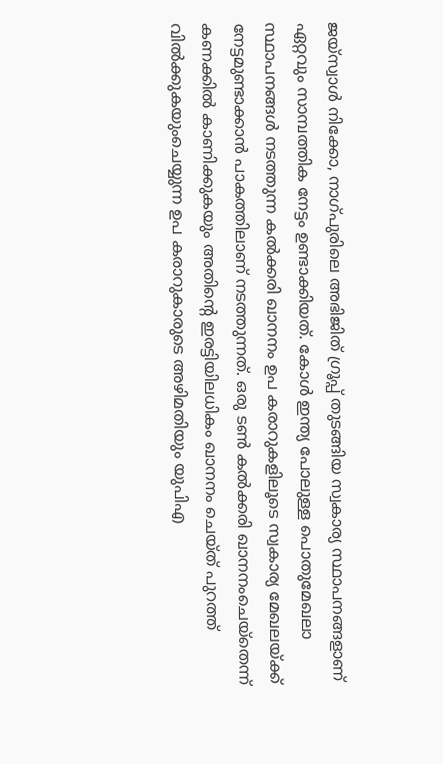ജയ്സ്വാള്‍ നിക്കോ, നാഗ്പുരിലെ അഭിജിത്‌ ഗ്രൂപ്പ്‌ തുടങ്ങിയ സ്വകാര്യ സ്ഥാപനങ്ങളാണ്‌ ഏറ്റവും സാമ്പത്തിക നേട്ടം ഉണ്ടാക്കിയത്‌. കോള്‍ ഇന്ത്യ പോലുള്ള പൊതുമേഖലാ സ്ഥാപനങ്ങള്‍ നടത്തുന്ന കല്‍ക്കരി ഖാനനം ഉപ കരാറുകളിലൂടെ സ്വകാര്യ മേഖലയ്‌ക്ക്‌ നേട്ടമുണ്ടാക്കാന്‍ പാകത്തിലാണ്‌ നടത്തുന്നത്‌. ഒരു ടണ്‍ കല്‍ക്കരി ഖാനനംചെയ്തെന്ന്‌ കണക്കില്‍ കാണിക്കുകയും അതിന്റെ ഇരട്ടിയിലധികം ഖാനനം ചെയ്ത്‌ പുറത്ത്‌ വില്‍ക്കുകയുംചെയ്യുന്ന ഉപ കരാറുകാരുടെ അഴിമതിയും യുപിഎ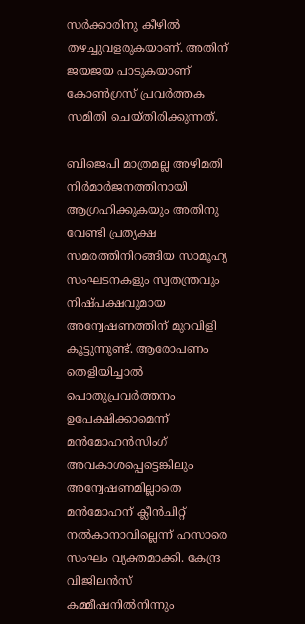സര്‍ക്കാരിനു കീഴില്‍ തഴച്ചുവളരുകയാണ്‌. അതിന്‌ ജയജയ പാടുകയാണ്‌ കോണ്‍ഗ്രസ്‌ പ്രവര്‍ത്തക സമിതി ചെയ്തിരിക്കുന്നത്‌.

ബിജെപി മാത്രമല്ല അഴിമതി നിര്‍മാര്‍ജനത്തിനായി ആഗ്രഹിക്കുകയും അതിനു വേണ്ടി പ്രത്യക്ഷ സമരത്തിനിറങ്ങിയ സാമൂഹ്യ സംഘടനകളും സ്വതന്ത്രവും നിഷ്പക്ഷവുമായ അന്വേഷണത്തിന്‌ മുറവിളി കൂട്ടുന്നുണ്ട്‌. ആരോപണം തെളിയിച്ചാല്‍ പൊതുപ്രവര്‍ത്തനം ഉപേക്ഷിക്കാമെന്ന്‌ മന്‍മോഹന്‍സിംഗ്‌ അവകാശപ്പെട്ടെങ്കിലും അന്വേഷണമില്ലാതെ മന്‍മോഹന്‌ ക്ലീന്‍ചിറ്റ്‌ നല്‍കാനാവില്ലെന്ന്‌ ഹസാരെ സംഘം വ്യക്തമാക്കി. കേന്ദ്ര വിജിലന്‍സ്‌ കമ്മീഷനില്‍നിന്നും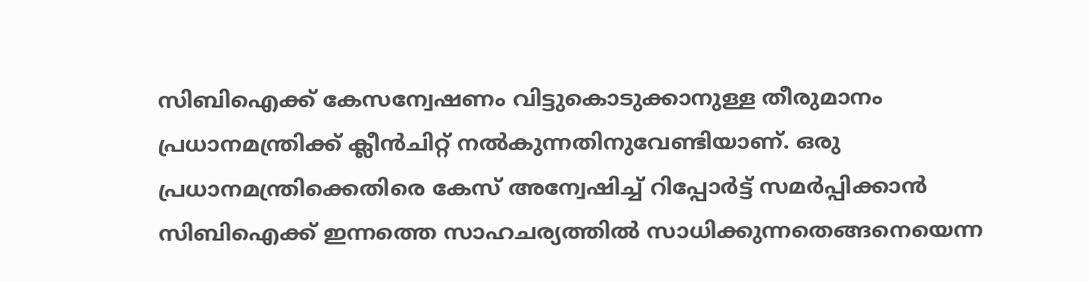സിബിഐക്ക്‌ കേസന്വേഷണം വിട്ടുകൊടുക്കാനുള്ള തീരുമാനം പ്രധാനമന്ത്രിക്ക്‌ ക്ലീന്‍ചിറ്റ്‌ നല്‍കുന്നതിനുവേണ്ടിയാണ്‌. ഒരു പ്രധാനമന്ത്രിക്കെതിരെ കേസ്‌ അന്വേഷിച്ച്‌ റിപ്പോര്‍ട്ട്‌ സമര്‍പ്പിക്കാന്‍ സിബിഐക്ക്‌ ഇന്നത്തെ സാഹചര്യത്തില്‍ സാധിക്കുന്നതെങ്ങനെയെന്ന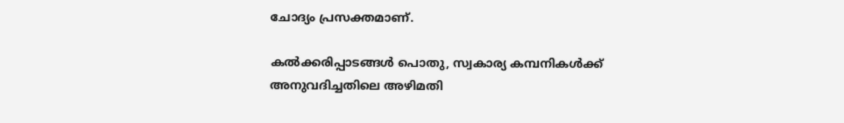ചോദ്യം പ്രസക്തമാണ്‌.

കല്‍ക്കരിപ്പാടങ്ങള്‍ പൊതു, സ്വകാര്യ കമ്പനികള്‍ക്ക്‌ അനുവദിച്ചതിലെ അഴിമതി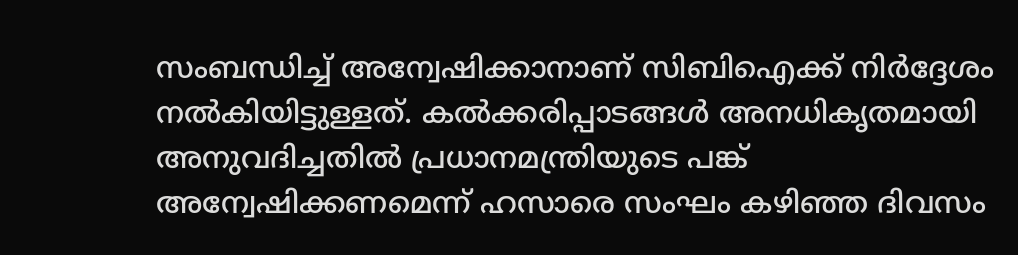സംബന്ധിച്ച്‌ അന്വേഷിക്കാനാണ്‌ സിബിഐക്ക്‌ നിര്‍ദ്ദേശം നല്‍കിയിട്ടുള്ളത്‌. കല്‍ക്കരിപ്പാടങ്ങള്‍ അനധികൃതമായി അനുവദിച്ചതില്‍ പ്രധാനമന്ത്രിയുടെ പങ്ക്‌ അന്വേഷിക്കണമെന്ന്‌ ഹസാരെ സംഘം കഴിഞ്ഞ ദിവസം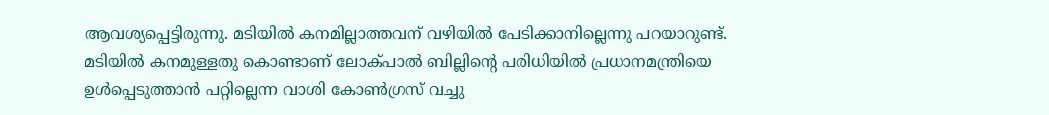ആവശ്യപ്പെട്ടിരുന്നു. മടിയില്‍ കനമില്ലാത്തവന്‌ വഴിയില്‍ പേടിക്കാനില്ലെന്നു പറയാറുണ്ട്‌. മടിയില്‍ കനമുള്ളതു കൊണ്ടാണ്‌ ലോക്പാല്‍ ബില്ലിന്റെ പരിധിയില്‍ പ്രധാനമന്ത്രിയെ ഉള്‍പ്പെടുത്താന്‍ പറ്റില്ലെന്ന വാശി കോണ്‍ഗ്രസ്‌ വച്ചു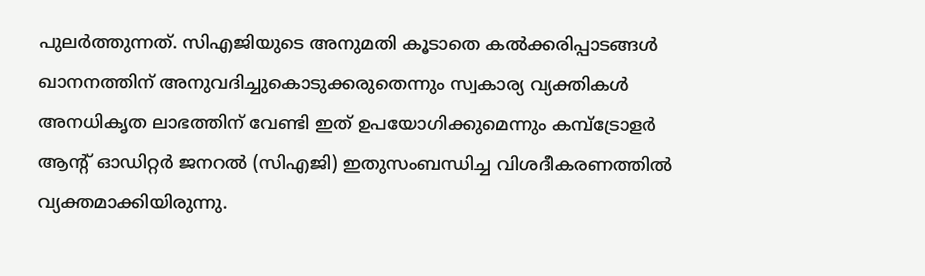പുലര്‍ത്തുന്നത്‌. സിഎജിയുടെ അനുമതി കൂടാതെ കല്‍ക്കരിപ്പാടങ്ങള്‍ ഖാനനത്തിന്‌ അനുവദിച്ചുകൊടുക്കരുതെന്നും സ്വകാര്യ വ്യക്തികള്‍ അനധികൃത ലാഭത്തിന്‌ വേണ്ടി ഇത്‌ ഉപയോഗിക്കുമെന്നും കമ്പ്ട്രോളര്‍ ആന്റ്‌ ഓഡിറ്റര്‍ ജനറല്‍ (സിഎജി) ഇതുസംബന്ധിച്ച വിശദീകരണത്തില്‍ വ്യക്തമാക്കിയിരുന്നു.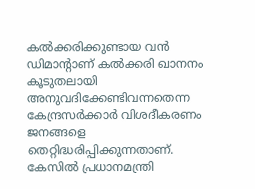കല്‍ക്കരിക്കുണ്ടായ വന്‍ ഡിമാന്റാണ്‌ കല്‍ക്കരി ഖാനനം കൂടുതലായി അനുവദിക്കേണ്ടിവന്നതെന്ന കേന്ദ്രസര്‍ക്കാര്‍ വിശദീകരണം ജനങ്ങളെ തെറ്റിദ്ധരിപ്പിക്കുന്നതാണ്‌. കേസില്‍ പ്രധാനമന്ത്രി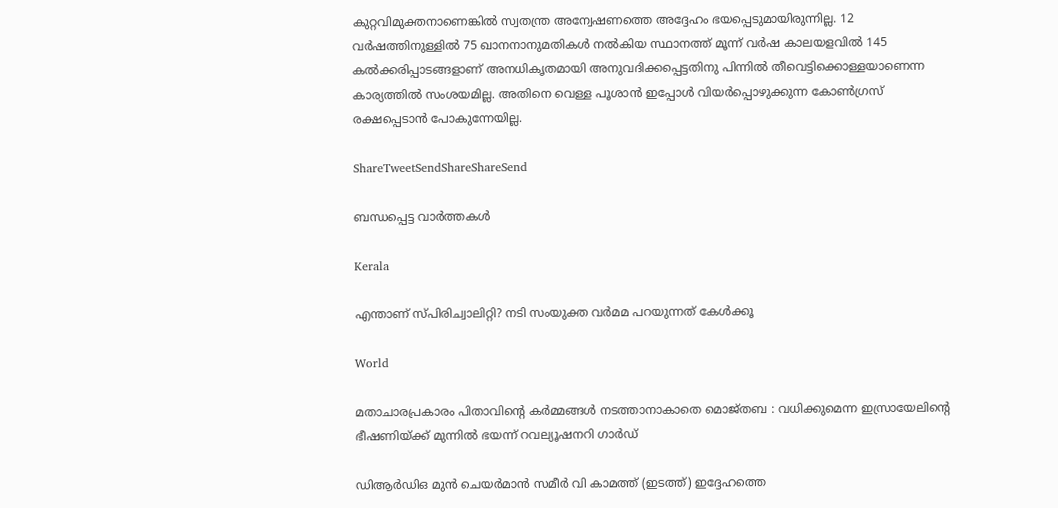കുറ്റവിമുക്തനാണെങ്കില്‍ സ്വതന്ത്ര അന്വേഷണത്തെ അദ്ദേഹം ഭയപ്പെടുമായിരുന്നില്ല. 12 വര്‍ഷത്തിനുള്ളില്‍ 75 ഖാനനാനുമതികള്‍ നല്‍കിയ സ്ഥാനത്ത്‌ മൂന്ന്‌ വര്‍ഷ കാലയളവില്‍ 145 കല്‍ക്കരിപ്പാടങ്ങളാണ്‌ അനധികൃതമായി അനുവദിക്കപ്പെട്ടതിനു പിന്നില്‍ തീവെട്ടിക്കൊള്ളയാണെന്ന കാര്യത്തില്‍ സംശയമില്ല. അതിനെ വെള്ള പൂശാന്‍ ഇപ്പോള്‍ വിയര്‍പ്പൊഴുക്കുന്ന കോണ്‍ഗ്രസ്‌ രക്ഷപ്പെടാന്‍ പോകുന്നേയില്ല.

ShareTweetSendShareShareSend

ബന്ധപ്പെട്ട വാര്‍ത്തകള്‍

Kerala

എന്താണ് സ്പിരിച്വാലിറ്റി? നടി സംയുക്ത വര്‍മമ പറയുന്നത് കേള്‍ക്കൂ

World

മതാചാരപ്രകാരം പിതാവിന്റെ കർമ്മങ്ങൾ നടത്താനാകാതെ മൊജ്തബ : വധിക്കുമെന്ന ഇസ്രായേലിന്റെ ഭീഷണിയ്‌ക്ക് മുന്നിൽ ഭയന്ന് റവല്യൂഷനറി ഗാർഡ്

ഡിആര്‍ഡിഒ മുന്‍ ചെയര്‍മാന്‍ സമീര്‍ വി കാമത്ത് (ഇടത്ത്) ഇദ്ദേഹത്തെ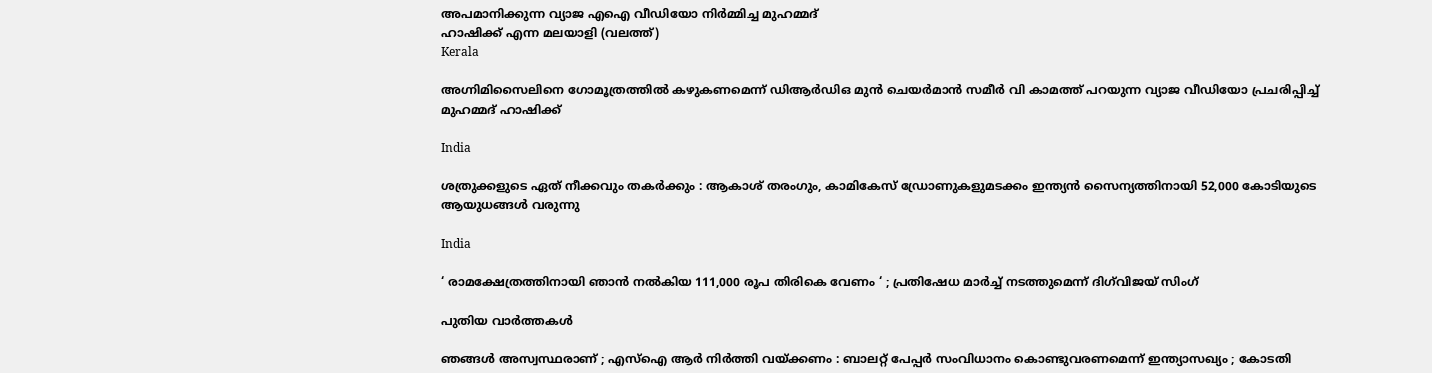അപമാനിക്കുന്ന വ്യാജ എഐ വീഡിയോ നിര്‍മ്മിച്ച മുഹമ്മദ്
ഹാഷിക്ക് എന്ന മലയാളി (വലത്ത്)
Kerala

അഗ്നിമിസൈലിനെ ഗോമൂത്രത്തില്‍ കഴുകണമെന്ന് ഡിആര്‍ഡിഒ മുന്‍ ചെയര്‍മാന്‍ സമീര്‍ വി കാമത്ത് പറയുന്ന വ്യാജ വീഡിയോ പ്രചരിപ്പിച്ച് മുഹമ്മദ് ഹാഷിക്ക്

India

ശത്രുക്കളുടെ ഏത് നീക്കവും തകർക്കും : ആകാശ് തരംഗും, കാമികേസ് ഡ്രോണുകളുമടക്കം ഇന്ത്യൻ സൈന്യത്തിനായി 52,000 കോടിയുടെ ആയുധങ്ങൾ വരുന്നു

India

‘ രാമക്ഷേത്രത്തിനായി ഞാൻ നൽകിയ 111,000 രൂപ തിരികെ വേണം ‘ ; പ്രതിഷേധ മാർച്ച് നടത്തുമെന്ന് ദിഗ്‌വിജയ് സിംഗ്

പുതിയ വാര്‍ത്തകള്‍

ഞങ്ങൾ അസ്വസ്ഥരാണ് ; എസ്ഐ ആർ നിർത്തി വയ്‌ക്കണം : ബാലറ്റ് പേപ്പർ സംവിധാനം കൊണ്ടുവരണമെന്ന് ഇന്ത്യാസഖ്യം ; കോടതി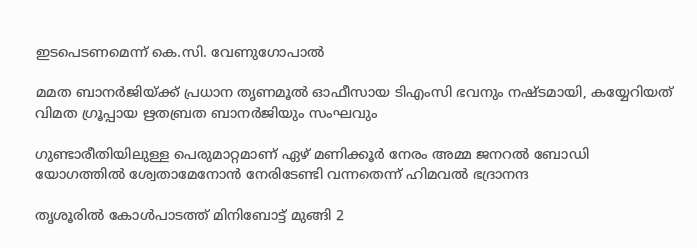ഇടപെടണമെന്ന് കെ.സി. വേണുഗോപാൽ

മമത ബാനര്‍ജിയ്‌ക്ക് പ്രധാന തൃണമൂല്‍ ഓഫീസായ ടിഎംസി ഭവനും നഷ്ടമായി, കയ്യേറിയത് വിമത ഗ്രൂപ്പായ ഋതബ്രത ബാനര്‍ജിയും സംഘവും

ഗുണ്ടാരീതിയിലുള്ള പെരുമാറ്റമാണ് ഏഴ് മണിക്കൂര്‍ നേരം അമ്മ ജനറല്‍ ബോഡി യോഗത്തില്‍ ശ്വേതാമേനോന്‍ നേരിടേണ്ടി വന്നതെന്ന് ഹിമവല്‍ ഭദ്രാനന്ദ

തൃശൂരില്‍ കോള്‍പാടത്ത് മിനിബോട്ട് മുങ്ങി 2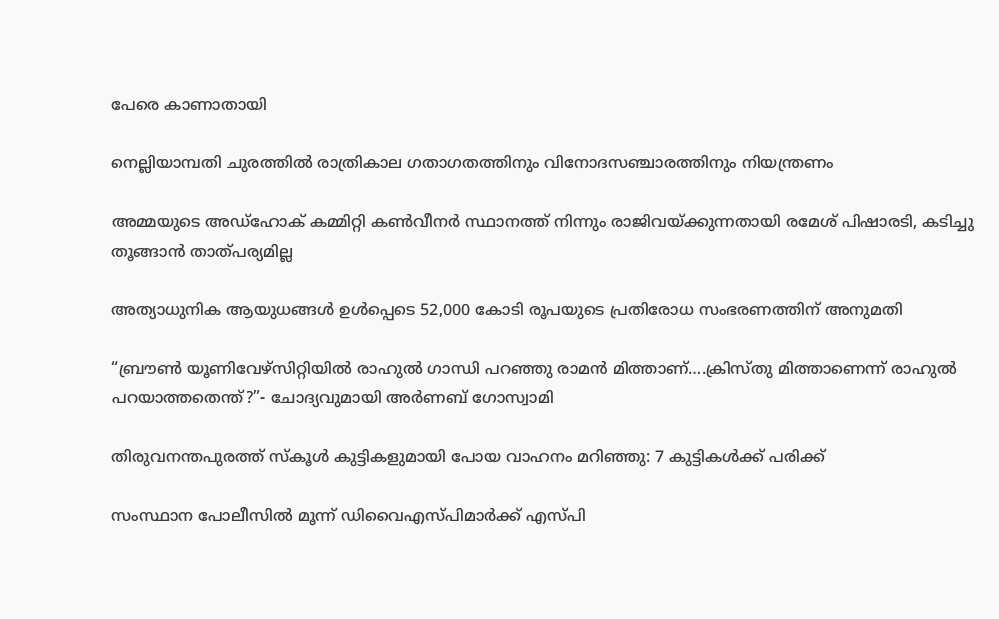പേരെ കാണാതായി

നെല്ലിയാമ്പതി ചുരത്തില്‍ രാത്രികാല ഗതാഗതത്തിനും വിനോദസഞ്ചാരത്തിനും നിയന്ത്രണം

അമ്മയുടെ അഡ്‌ഹോക് കമ്മിറ്റി കണ്‍വീനര്‍ സ്ഥാനത്ത് നിന്നും രാജിവയ്‌ക്കുന്നതായി രമേശ് പിഷാരടി, കടിച്ചു തൂങ്ങാന്‍ താത്പര്യമില്ല

അത്യാധുനിക ആയുധങ്ങൾ ഉൾപ്പെടെ 52,000 കോടി രൂപയുടെ പ്രതിരോധ സംഭരണത്തിന് അനുമതി

“ബ്രൗണ്‍ യൂണിവേഴ്സിറ്റിയില്‍ രാഹുല്‍ ഗാന്ധി പറഞ്ഞു രാമന്‍ മിത്താണ്….ക്രിസ്തു മിത്താണെന്ന് രാഹുല്‍ പറയാത്തതെന്ത്?”- ചോദ്യവുമായി അര്‍ണബ് ഗോസ്വാമി

തിരുവനന്തപുരത്ത് സ്‌കൂള്‍ കുട്ടികളുമായി പോയ വാഹനം മറിഞ്ഞു: 7 കുട്ടികള്‍ക്ക് പരിക്ക്

സംസ്ഥാന പോലീസില്‍ മൂന്ന് ഡിവൈഎസ്പിമാര്‍ക്ക് എസ്പി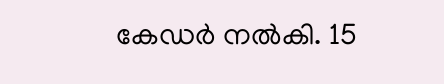കേഡര്‍ നല്‍കി. 15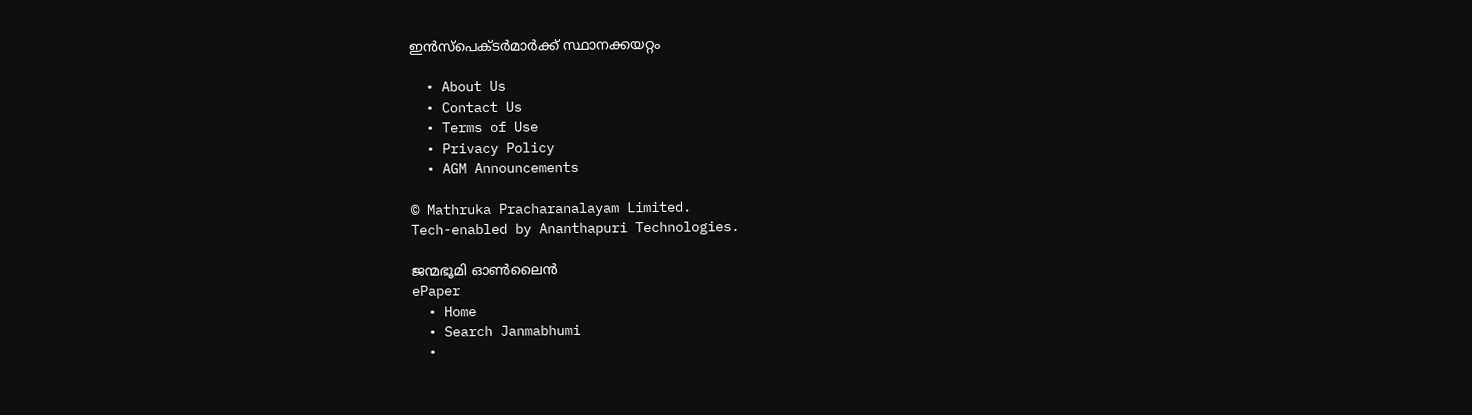ഇന്‍സ്പെക്ടര്‍മാര്‍ക്ക് സ്ഥാനക്കയറ്റം

  • About Us
  • Contact Us
  • Terms of Use
  • Privacy Policy
  • AGM Announcements

© Mathruka Pracharanalayam Limited.
Tech-enabled by Ananthapuri Technologies.

ജന്മഭൂമി ഓണ്‍ലൈന്‍
ePaper
  • Home
  • Search Janmabhumi
  •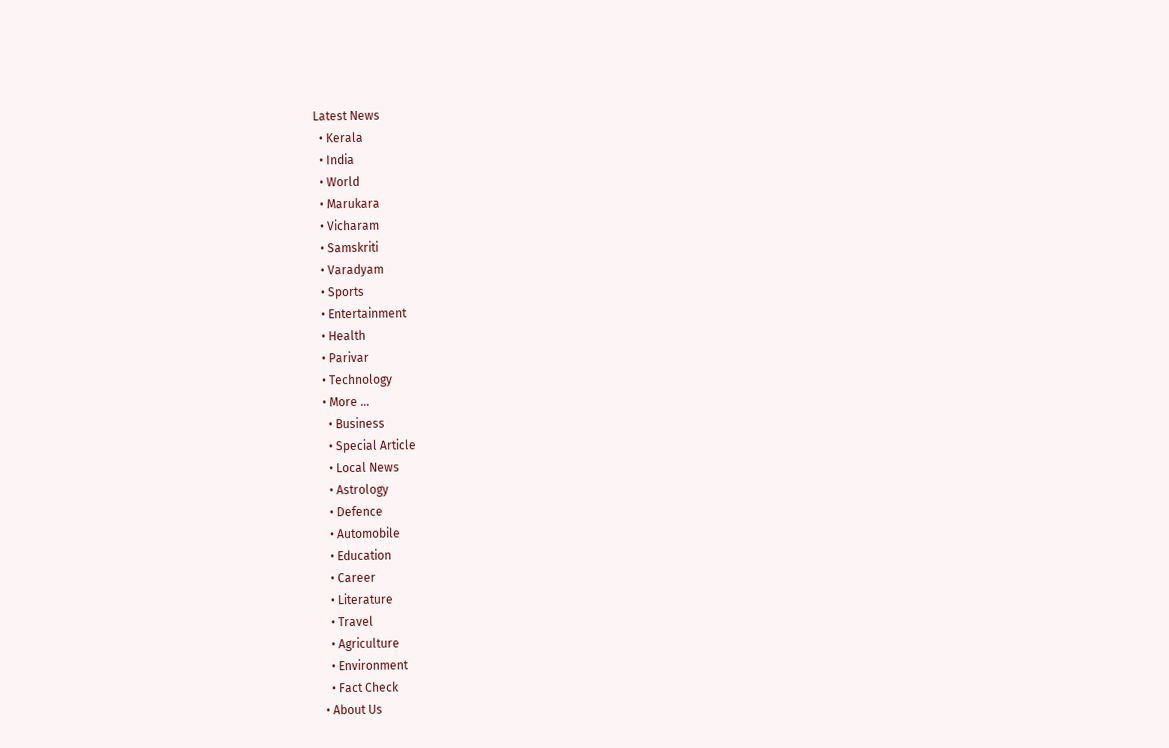Latest News
  • Kerala
  • India
  • World
  • Marukara
  • Vicharam
  • Samskriti
  • Varadyam
  • Sports
  • Entertainment
  • Health
  • Parivar
  • Technology
  • More …
    • Business
    • Special Article
    • Local News
    • Astrology
    • Defence
    • Automobile
    • Education
    • Career
    • Literature
    • Travel
    • Agriculture
    • Environment
    • Fact Check
  • About Us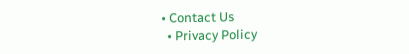• Contact Us
  • Privacy Policy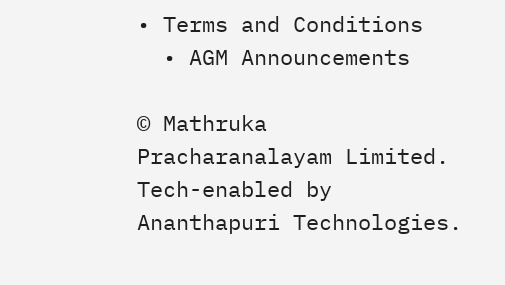• Terms and Conditions
  • AGM Announcements

© Mathruka Pracharanalayam Limited.
Tech-enabled by Ananthapuri Technologies.